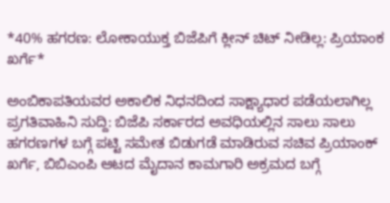*40% ಹಗರಣ: ಲೋಕಾಯುಕ್ತ ಬಿಜೆಪಿಗೆ ಕ್ಲೀನ್ ಚಿಟ್ ನೀಡಿಲ್ಲ: ಪ್ರಿಯಾಂಕ ಖರ್ಗೆ*

ಅಂಬಿಕಾಪತಿಯವರ ಅಕಾಲಿಕ ನಿಧನದಿಂದ ಸಾಕ್ಷ್ಯಾಧಾರ ಪಡೆಯಲಾಗಿಲ್ಲ ಪ್ರಗತಿವಾಹಿನಿ ಸುದ್ದಿ: ಬಿಜೆಪಿ ಸರ್ಕಾರದ ಅವಧಿಯಲ್ಲಿನ ಸಾಲು ಸಾಲು ಹಗರಣಗಳ ಬಗ್ಗೆ ಪಟ್ಟಿ ಸಮೇತ ಬಿಡುಗಡೆ ಮಾಡಿರುವ ಸಚಿವ ಪ್ರಿಯಾಂಕ್ ಖರ್ಗೆ, ಬಿಬಿಎಂಪಿ ಆಟದ ಮೈದಾನ ಕಾಮಗಾರಿ ಅಕ್ರಮದ ಬಗ್ಗೆ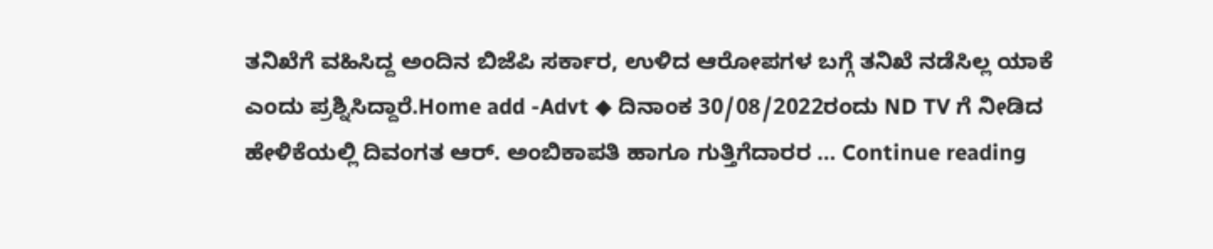ತನಿಖೆಗೆ ವಹಿಸಿದ್ದ ಅಂದಿನ ಬಿಜೆಪಿ ಸರ್ಕಾರ, ಉಳಿದ ಆರೋಪಗಳ ಬಗ್ಗೆ ತನಿಖೆ ನಡೆಸಿಲ್ಲ ಯಾಕೆ ಎಂದು ಪ್ರಶ್ನಿಸಿದ್ದಾರೆ.Home add -Advt ◆ ದಿನಾಂಕ 30/08/2022ರಂದು ND TV ಗೆ ನೀಡಿದ ಹೇಳಿಕೆಯಲ್ಲಿ ದಿವಂಗತ ಆರ್. ಅಂಬಿಕಾಪತಿ ಹಾಗೂ ಗುತ್ತಿಗೆದಾರರ … Continue reading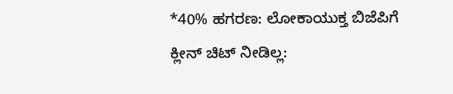*40% ಹಗರಣ: ಲೋಕಾಯುಕ್ತ ಬಿಜೆಪಿಗೆ ಕ್ಲೀನ್ ಚಿಟ್ ನೀಡಿಲ್ಲ: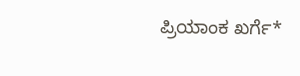ಪ್ರಿಯಾಂಕ ಖರ್ಗೆ*